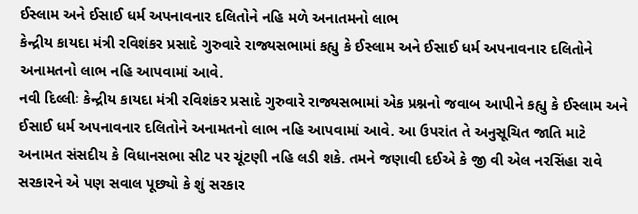ઈસ્લામ અને ઈસાઈ ધર્મ અપનાવનાર દલિતોને નહિ મળે અનાતમનો લાભ
કેન્દ્રીય કાયદા મંત્રી રવિશંકર પ્રસાદે ગુરુવારે રાજ્યસભામાં કહ્યુ કે ઈસ્લામ અને ઈસાઈ ધર્મ અપનાવનાર દલિતોને અનામતનો લાભ નહિ આપવામાં આવે.
નવી દિલ્લીઃ કેન્દ્રીય કાયદા મંત્રી રવિશંકર પ્રસાદે ગુરુવારે રાજ્યસભામાં એક પ્રશ્નનો જવાબ આપીને કહ્યુ કે ઈસ્લામ અને ઈસાઈ ધર્મ અપનાવનાર દલિતોને અનામતનો લાભ નહિ આપવામાં આવે. આ ઉપરાંત તે અનુસૂચિત જાતિ માટે અનામત સંસદીય કે વિધાનસભા સીટ પર ચૂંટણી નહિ લડી શકે. તમને જણાવી દઈએ કે જી વી એલ નરસિંહા રાવે સરકારને એ પણ સવાલ પૂછ્યો કે શું સરકાર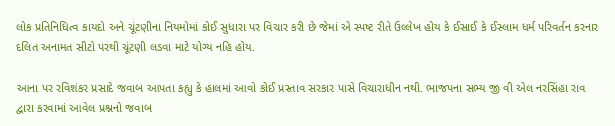લોક પ્રતિનિધિત્વ કાયદો અને ચૂંટણીના નિયમોમાં કોઈ સુધારા પર વિચાર કરી છે જેમાં એ સ્પષ્ટ રીતે ઉલ્લેખ હોય કે ઈસાઈ કે ઈસ્લામ ધર્મ પરિવર્તન કરનાર દલિત અનામત સીટો પરથી ચૂંટણી લડવા માટે યોગ્ય નહિ હોય.

આના પર રવિશંકર પ્રસાદે જવાબ આપતા કહ્યુ કે હાલમાં આવો કોઈ પ્રસ્તાવ સરકાર પાસે વિચારાધીન નથી. ભાજપના સભ્ય જી વી એલ નરસિંહા રાવ દ્વારા કરવામાં આવેલ પ્રશ્નનો જવાબ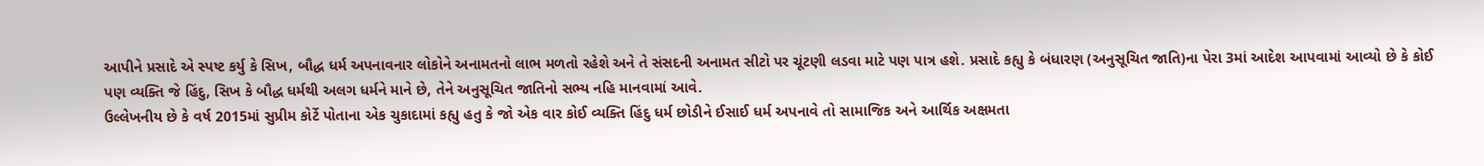આપીને પ્રસાદે એ સ્પષ્ટ કર્યુ કે સિખ, બૌદ્ધ ધર્મ અપનાવનાર લોકોને અનામતનો લાભ મળતો રહેશે અને તે સંસદની અનામત સીટો પર ચૂંટણી લડવા માટે પણ પાત્ર હશે. પ્રસાદે કહ્યુ કે બંધારણ (અનુસૂચિત જાતિ)ના પેરા 3માં આદેશ આપવામાં આવ્યો છે કે કોઈ પણ વ્યક્તિ જે હિંદુ, સિખ કે બૌદ્ધ ધર્મથી અલગ ધર્મને માને છે, તેને અનુસૂચિત જાતિનો સભ્ય નહિ માનવામાં આવે.
ઉલ્લેખનીય છે કે વર્ષ 2015માં સુપ્રીમ કોર્ટે પોતાના એક ચુકાદામાં કહ્યુ હતુ કે જો એક વાર કોઈ વ્યક્તિ હિંદુ ધર્મ છોડીને ઈસાઈ ધર્મ અપનાવે તો સામાજિક અને આર્થિક અક્ષમતા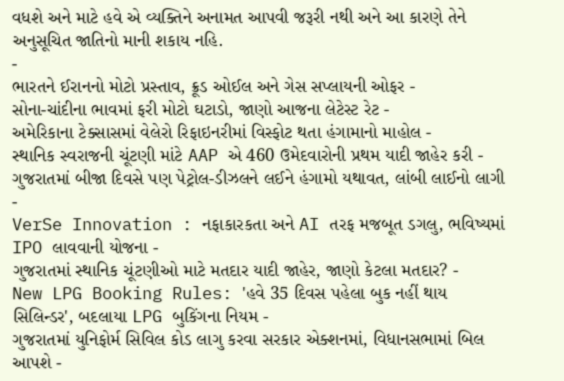વધશે અને માટે હવે એ વ્યક્તિને અનામત આપવી જરૂરી નથી અને આ કારણે તેને અનુસૂચિત જાતિનો માની શકાય નહિ.
-
ભારતને ઈરાનનો મોટો પ્રસ્તાવ, ક્રૂડ ઓઈલ અને ગેસ સપ્લાયની ઓફર -
સોના-ચાંદીના ભાવમાં ફરી મોટો ઘટાડો, જાણો આજના લેટેસ્ટ રેટ -
અમેરિકાના ટેક્સાસમાં વેલેરો રિફાઇનરીમાં વિસ્ફોટ થતા હંગામાનો માહોલ -
સ્થાનિક સ્વરાજની ચૂંટણી માંટે AAP એ 460 ઉમેદવારોની પ્રથમ યાદી જાહેર કરી -
ગુજરાતમાં બીજા દિવસે પણ પેટ્રોલ-ડીઝલને લઈને હંગામો યથાવત, લાંબી લાઈનો લાગી -
VerSe Innovation : નફાકારકતા અને AI તરફ મજબૂત ડગલુ, ભવિષ્યમાં IPO લાવવાની યોજના -
ગુજરાતમાં સ્થાનિક ચૂંટણીઓ માટે મતદાર યાદી જાહેર, જાણો કેટલા મતદાર? -
New LPG Booking Rules: 'હવે 35 દિવસ પહેલા બુક નહીં થાય સિલિન્ડર', બદલાયા LPG બુકિંગના નિયમ -
ગુજરાતમાં યુનિફોર્મ સિવિલ કોડ લાગુ કરવા સરકાર એક્શનમાં, વિધાનસભામાં બિલ આપશે -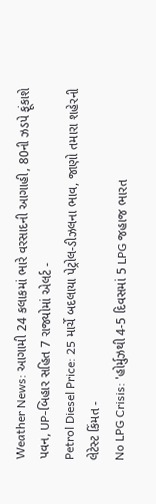Weather News: આગામી 24 કલાકમાં ભારે વરસાદની આગાહી, 80ની ઝડપે ફૂંકાશે પવન, UP-બિહાર સહિત 7 રાજ્યોમાં એલર્ટ -
Petrol Diesel Price: 25 માર્ચે બદલાયા પેટ્રોલ-ડીઝલના ભાવ, જાણો તમારા શહેરની લેટેસ્ટ કિંમત -
No LPG Crisis: 'હોર્મુઝથી 4-5 દિવસમાં 5 LPG જહાજ ભારત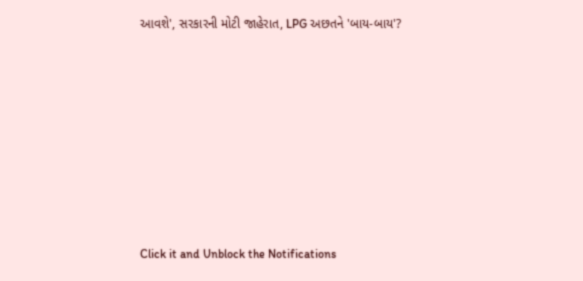આવશે', સરકારની મોટી જાહેરાત, LPG અછતને 'બાય-બાય'?








Click it and Unblock the Notifications